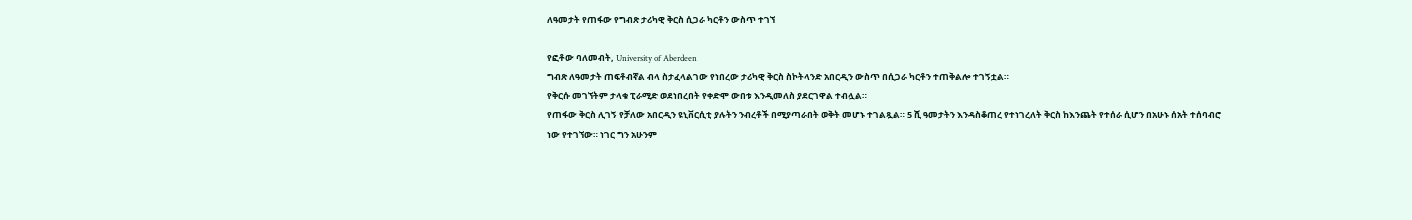ለዓመታት የጠፋው የግብጽ ታሪካዊ ቅርስ ሲጋራ ካርቶን ውስጥ ተገኘ

የፎቶው ባለመብት, University of Aberdeen
ግብጽ ለዓመታት ጠፍቶብኛል ብላ ስታፈላልገው የነበረው ታሪካዊ ቅርስ ስኮትላንድ አበርዲን ውስጥ በሲጋራ ካርቶን ተጠቅልሎ ተገኝቷል።
የቅርሱ መገኘትም ታላቁ ፒራሚድ ወደነበረበት የቀድሞ ውበቱ እንዲመለስ ያደርገዋል ተብሏል።
የጠፋው ቅርስ ሊገኝ የቻለው አበርዲን ዩኒቨርሲቲ ያሉትን ንብረቶች በሚያጣራበት ወቅት መሆኑ ተገልጿል። 5 ሺ ዓመታትን እንዳስቆጠረ የተነገረለት ቅርስ ከእንጨት የተሰራ ሲሆን በአሁኑ ሰአት ተሰባብሮ ነው የተገኘው። ነገር ግን አሁንም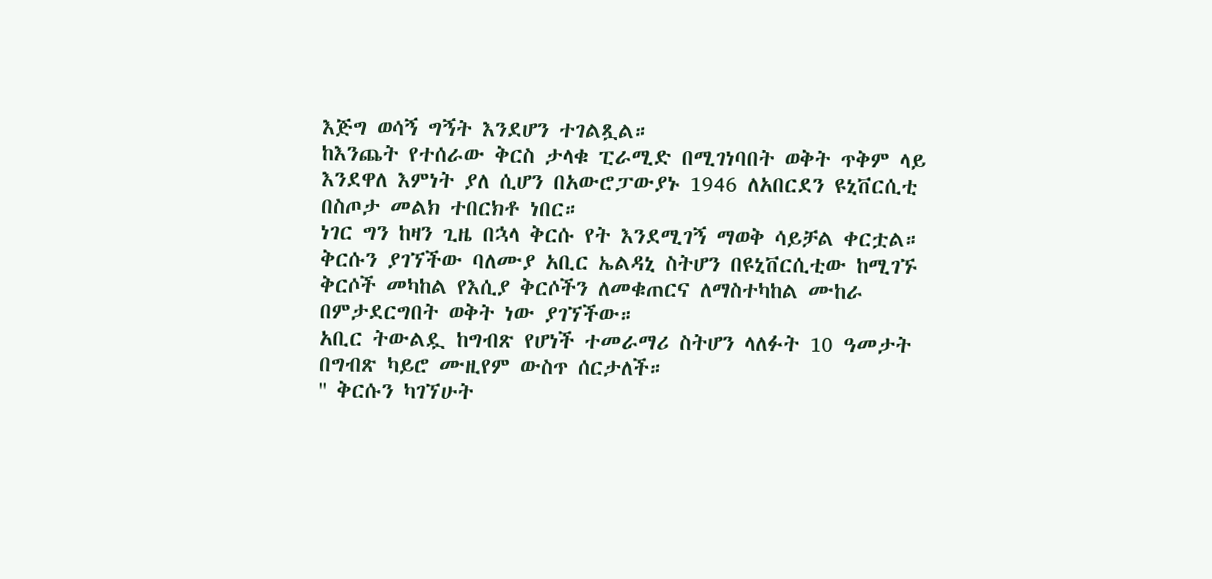እጅግ ወሳኝ ግኝት እንደሆን ተገልጿል።
ከእንጨት የተሰራው ቅርስ ታላቁ ፒራሚድ በሚገነባበት ወቅት ጥቅም ላይ እንደዋለ እምነት ያለ ሲሆን በአውሮፓውያኑ 1946 ለአበርደን ዩኒቨርሲቲ በስጦታ መልክ ተበርክቶ ነበር።
ነገር ግን ከዛን ጊዜ በኋላ ቅርሱ የት እንደሚገኝ ማወቅ ሳይቻል ቀርቷል።
ቅርሱን ያገኘችው ባለሙያ አቢር ኤልዳኒ ስትሆን በዩኒቨርሲቲው ከሚገኙ ቅርሶች መካከል የእሲያ ቅርሶችን ለመቁጠርና ለማስተካከል ሙከራ በምታደርግበት ወቅት ነው ያገኘችው።
አቢር ትውልዷ ከግብጽ የሆነች ተመራማሪ ስትሆን ላለፉት 10 ዓመታት በግብጽ ካይሮ ሙዚየም ውስጥ ሰርታለች።
'' ቅርሱን ካገኘሁት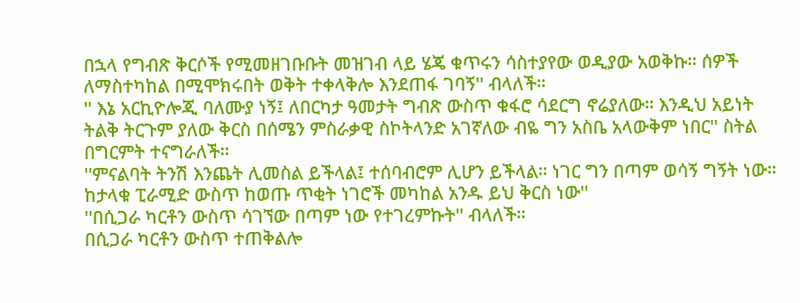በኋላ የግብጽ ቅርሶች የሚመዘገቡቡት መዝገብ ላይ ሄጄ ቁጥሩን ሳስተያየው ወዲያው አወቅኩ። ሰዎች ለማስተካከል በሚሞክሩበት ወቅት ተቀላቅሎ እንደጠፋ ገባኝ'' ብላለች።
'' እኔ አርኪዮሎጂ ባለሙያ ነኝ፤ ለበርካታ ዓመታት ግብጽ ውስጥ ቁፋሮ ሳደርግ ኖሬያለው። እንዲህ አይነት ትልቅ ትርጉም ያለው ቅርስ በሰሜን ምስራቃዊ ስኮትላንድ አገኛለው ብዬ ግን አስቤ አላውቅም ነበር'' ስትል በግርምት ተናግራለች።
''ምናልባት ትንሽ እንጨት ሊመስል ይችላል፤ ተሰባብሮም ሊሆን ይችላል። ነገር ግን በጣም ወሳኝ ግኝት ነው። ከታላቁ ፒራሚድ ውስጥ ከወጡ ጥቂት ነገሮች መካከል አንዱ ይህ ቅርስ ነው''
''በሲጋራ ካርቶን ውስጥ ሳገኘው በጣም ነው የተገረምኩት'' ብላለች።
በሲጋራ ካርቶን ውስጥ ተጠቅልሎ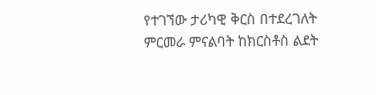የተገኘው ታሪካዊ ቅርስ በተደረገለት ምርመራ ምናልባት ከክርስቶስ ልደት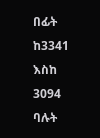በፊት ከ3341 እስከ 3094 ባሉት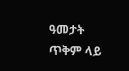ዓመታት ጥቅም ላይ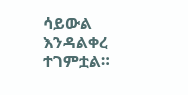ሳይውል እንዳልቀረ ተገምቷል።